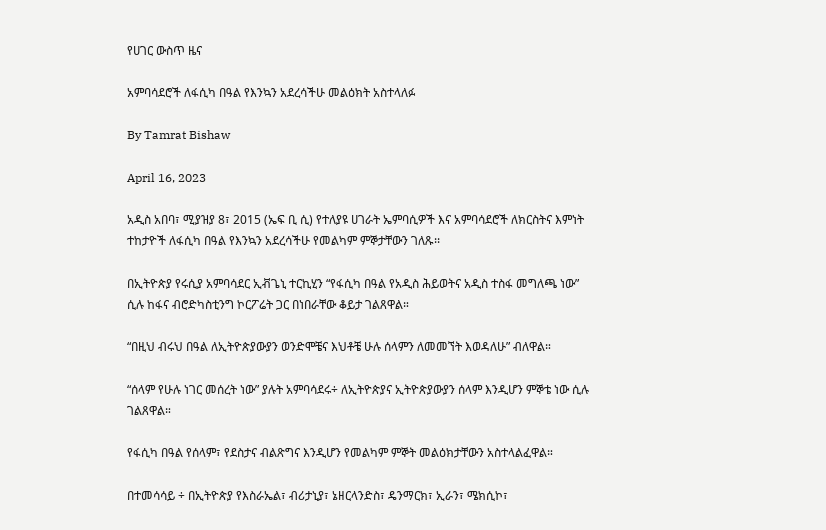የሀገር ውስጥ ዜና

አምባሳደሮች ለፋሲካ በዓል የእንኳን አደረሳችሁ መልዕክት አስተላለፉ

By Tamrat Bishaw

April 16, 2023

አዲስ አበባ፣ ሚያዝያ 8፣ 2015 (ኤፍ ቢ ሲ) የተለያዩ ሀገራት ኤምባሲዎች እና አምባሳደሮች ለክርስትና እምነት ተከታዮች ለፋሲካ በዓል የእንኳን አደረሳችሁ የመልካም ምኞታቸውን ገለጹ፡፡

በኢትዮጵያ የሩሲያ አምባሳደር ኢቭጌኒ ተርኪሂን “የፋሲካ በዓል የአዲስ ሕይወትና አዲስ ተስፋ መግለጫ ነው” ሲሉ ከፋና ብሮድካስቲንግ ኮርፖሬት ጋር በነበራቸው ቆይታ ገልጸዋል።

“በዚህ ብሩህ በዓል ለኢትዮጵያውያን ወንድሞቼና እህቶቼ ሁሉ ሰላምን ለመመኘት እወዳለሁ” ብለዋል።

“ሰላም የሁሉ ነገር መሰረት ነው” ያሉት አምባሳደሩ÷ ለኢትዮጵያና ኢትዮጵያውያን ሰላም እንዲሆን ምኞቴ ነው ሲሉ ገልጸዋል።

የፋሲካ በዓል የሰላም፣ የደስታና ብልጽግና እንዲሆን የመልካም ምኞት መልዕክታቸውን አስተላልፈዋል።

በተመሳሳይ ÷ በኢትዮጵያ የእስራኤል፣ ብሪታኒያ፣ ኔዘርላንድስ፣ ዴንማርክ፣ ኢራን፣ ሜክሲኮ፣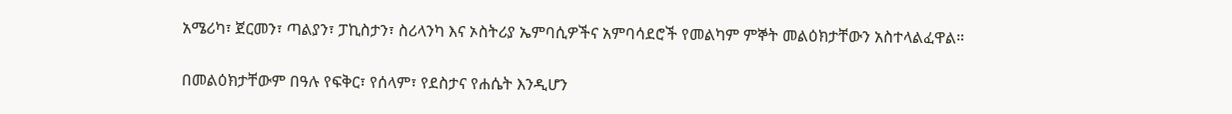አሜሪካ፣ ጀርመን፣ ጣልያን፣ ፓኪስታን፣ ስሪላንካ እና ኦስትሪያ ኤምባሲዎችና አምባሳደሮች የመልካም ምኞት መልዕክታቸውን አስተላልፈዋል።

በመልዕክታቸውም በዓሉ የፍቅር፣ የሰላም፣ የደስታና የሐሴት እንዲሆን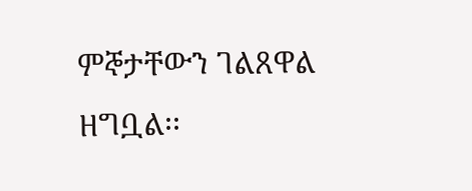ምኞታቸውን ገልጸዋል ዘግቧል፡፡